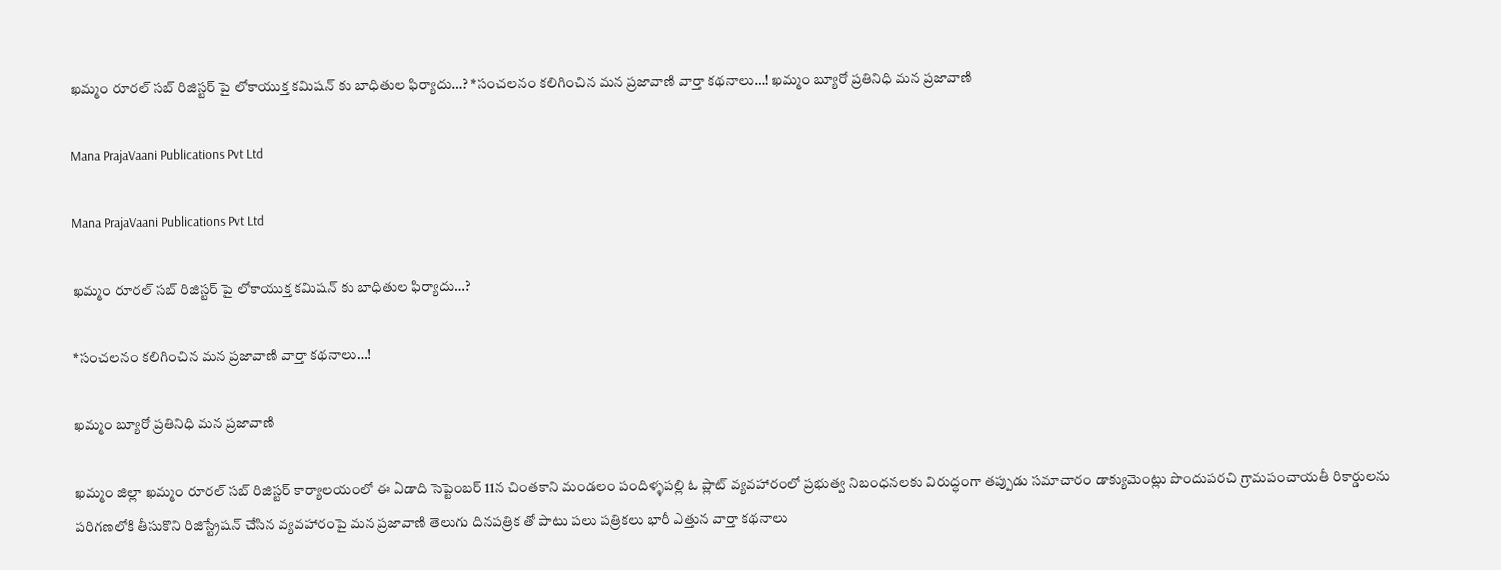ఖమ్మం రూరల్ సబ్ రిజిస్టర్ పై లోకాయుక్త కమిషన్ కు బాధితుల ఫిర్యాదు…? *సంచలనం కలిగించిన మన ప్రజావాణి వార్తా కథనాలు…! ఖమ్మం బ్యూరో ప్రతినిధి మన ప్రజావాణి

Mana PrajaVaani Publications Pvt Ltd

Mana PrajaVaani Publications Pvt Ltd

ఖమ్మం రూరల్ సబ్ రిజిస్టర్ పై లోకాయుక్త కమిషన్ కు బాధితుల ఫిర్యాదు…?

*సంచలనం కలిగించిన మన ప్రజావాణి వార్తా కథనాలు…!

ఖమ్మం బ్యూరో ప్రతినిధి మన ప్రజావాణి

ఖమ్మం జిల్లా ఖమ్మం రూరల్ సబ్ రిజిస్టర్ కార్యాలయంలో ఈ ఏడాది సెప్టెంబర్ 11న చింతకాని మండలం పందిళ్ళపల్లి ఓ ప్లాట్ వ్యవహారంలో ప్రభుత్వ నిబంధనలకు విరుద్ధంగా తప్పుడు సమాచారం డాక్యుమెంట్లు పొందుపరచి గ్రామపంచాయతీ రికార్డులను పరిగణలోకి తీసుకొని రిజిస్ట్రేషన్ చేసిన వ్యవహారంపై మన ప్రజావాణి తెలుగు దినపత్రిక తో పాటు పలు పత్రికలు భారీ ఎత్తున వార్తా కథనాలు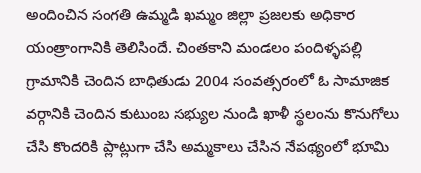అందించిన సంగతి ఉమ్మడి ఖమ్మం జిల్లా ప్రజలకు అధికార యంత్రాంగానికి తెలిసిందే. చింతకాని మండలం పందిళ్ళపల్లి గ్రామానికి చెందిన బాధితుడు 2004 సంవత్సరంలో ఓ సామాజిక వర్గానికి చెందిన కుటుంబ సభ్యుల నుండి ఖాళీ స్థలంను కొనుగోలు చేసి కొందరికి ప్లాట్లుగా చేసి అమ్మకాలు చేసిన నేపథ్యంలో భూమి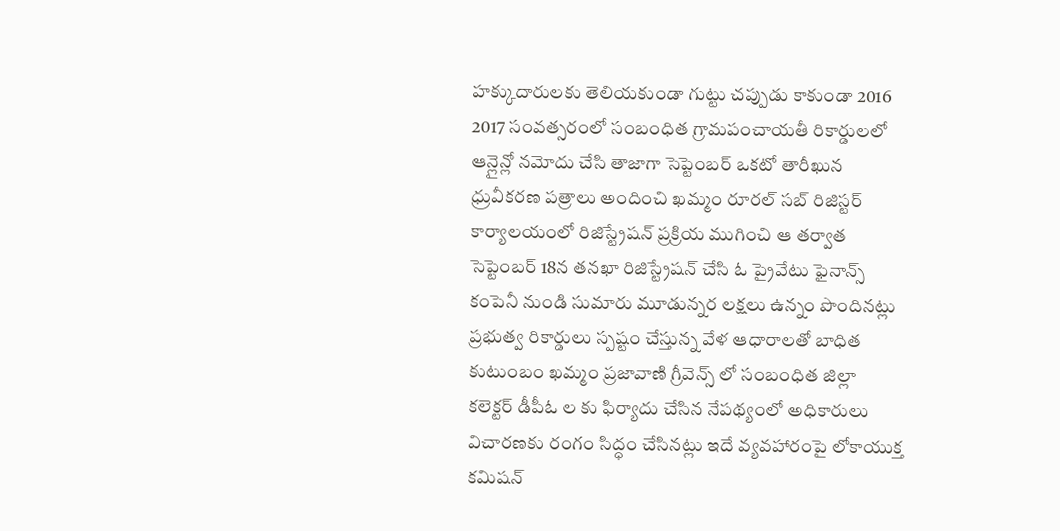హక్కుదారులకు తెలియకుండా గుట్టు చప్పుడు కాకుండా 2016 2017 సంవత్సరంలో సంబంధిత గ్రామపంచాయతీ రికార్డులలో ఆన్లైన్లో నమోదు చేసి తాజాగా సెప్టెంబర్ ఒకటో తారీఖున ధ్రువీకరణ పత్రాలు అందించి ఖమ్మం రూరల్ సబ్ రిజిస్టర్ కార్యాలయంలో రిజిస్ట్రేషన్ ప్రక్రియ ముగించి ఆ తర్వాత సెప్టెంబర్ 18న తనఖా రిజిస్ట్రేషన్ చేసి ఓ ప్రైవేటు ఫైనాన్స్ కంపెనీ నుండి సుమారు మూడున్నర లక్షలు ఉన్నం పొందినట్లు ప్రభుత్వ రికార్డులు స్పష్టం చేస్తున్న వేళ ఆధారాలతో బాధిత కుటుంబం ఖమ్మం ప్రజావాణి గ్రీవెన్స్ లో సంబంధిత జిల్లా కలెక్టర్ డీపీఓ ల కు ఫిర్యాదు చేసిన నేపథ్యంలో అధికారులు విచారణకు రంగం సిద్ధం చేసినట్లు ఇదే వ్యవహారంపై లోకాయుక్త కమిషన్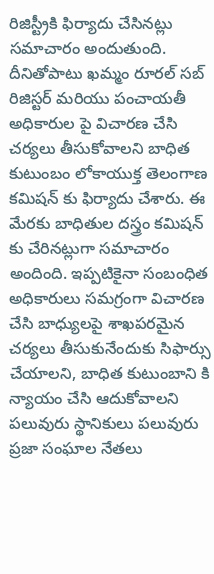రిజిస్ట్రీకి ఫిర్యాదు చేసినట్లు సమాచారం అందుతుంది. దీనితోపాటు ఖమ్మం రూరల్ సబ్ రిజిస్టర్ మరియు పంచాయతీ అధికారుల పై విచారణ చేసి చర్యలు తీసుకోవాలని బాధిత కుటుంబం లోకాయుక్త తెలంగాణ కమిషన్ కు ఫిర్యాదు చేశారు. ఈ మేరకు బాధితుల దస్త్రం కమిషన్ కు చేరినట్లుగా సమాచారం అందింది. ఇప్పటికైనా సంబంధిత అధికారులు సమగ్రంగా విచారణ చేసి బాధ్యులపై శాఖపరమైన చర్యలు తీసుకునేందుకు సిఫార్సు చేయాలని, బాధిత కుటుంబాని కి న్యాయం చేసి ఆదుకోవాలని పలువురు స్థానికులు పలువురు ప్రజా సంఘాల నేతలు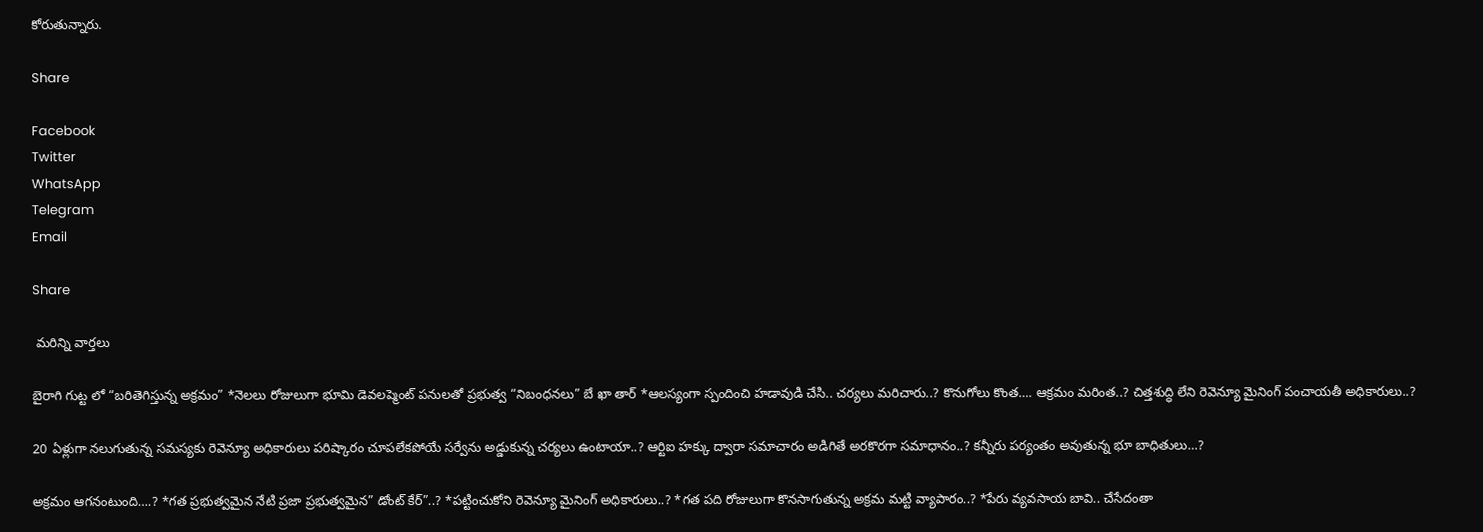కోరుతున్నారు.

Share

Facebook
Twitter
WhatsApp
Telegram
Email

Share

 మరిన్ని వార్తలు

బైరాగి గుట్ట లో “బరితెగిస్తున్న అక్రమం” *నెలలు రోజులుగా భూమి డెవలప్మెంట్ పనులతో ప్రభుత్వ “నిబంధనలు” బే ఖా తార్ *ఆలస్యంగా స్పందించి హడావుడి చేసి.. చర్యలు మరిచారు..? కొనుగోలు కొంత…. ఆక్రమం మరింత..? చిత్తశుద్ధి లేని రెవెన్యూ మైనింగ్ పంచాయతీ అధికారులు..?

20 ఏళ్లుగా నలుగుతున్న సమస్యకు రెవెన్యూ అధికారులు పరిష్కారం చూపలేకపోయే సర్వేను అడ్డుకున్న చర్యలు ఉంటాయా..? ఆర్టిఐ హక్కు ద్వారా సమాచారం అడిగితే అరకొరగా సమాధానం..? కన్నీరు పర్యంతం అవుతున్న భూ బాధితులు…?

అక్రమం ఆగనంటుంది….? *గత ప్రభుత్వమైన నేటి ప్రజా ప్రభుత్వమైన” డోంట్ కేర్”..? *పట్టించుకోని రెవెన్యూ మైనింగ్ అధికారులు..? *గత పది రోజులుగా కొనసాగుతున్న అక్రమ మట్టి వ్యాపారం..? *పేరు వ్యవసాయ బావి.. చేసేదంతా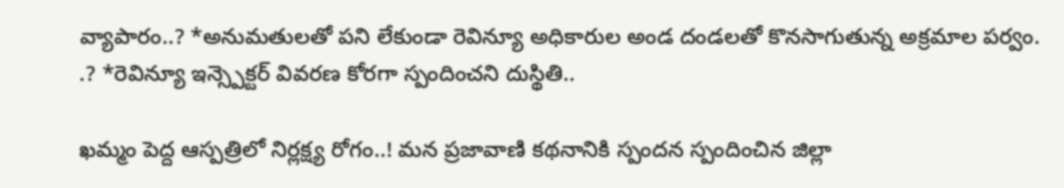వ్యాపారం..? *అనుమతులతో పని లేకుండా రెవిన్యూ అధికారుల అండ దండలతో కొనసాగుతున్న అక్రమాల పర్వం. .? *రెవిన్యూ ఇన్స్పెక్టర్ వివరణ కోరగా స్పందించని దుస్థితి..

ఖమ్మం పెద్ద ఆస్పత్రిలో నిర్లక్ష్య రోగం..! మన ప్రజావాణి కథనానికి స్పందన స్పందించిన జిల్లా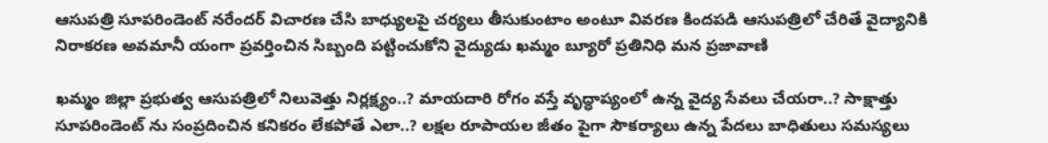ఆసుపత్రి సూపరిండెంట్ నరేందర్ విచారణ చేసి బాధ్యులపై చర్యలు తీసుకుంటాం అంటూ వివరణ కిందపడి ఆసుపత్రిలో చేరితే వైద్యానికి నిరాకరణ అవమానీ యంగా ప్రవర్తించిన సిబ్బంది పట్టించుకోని వైద్యుడు ఖమ్మం బ్యూరో ప్రతినిధి మన ప్రజావాణి

ఖమ్మం జిల్లా ప్రభుత్వ ఆసుపత్రిలో నిలువెత్తు నిర్లక్ష్యం..? మాయదారి రోగం వస్తే వృద్ధాప్యంలో ఉన్న వైద్య సేవలు చేయరా..? సాక్షాత్తు సూపరిండెంట్ ను సంప్రదించిన కనికరం లేకపోతే ఎలా..? లక్షల రూపాయల జీతం పైగా సౌకర్యాలు ఉన్న పేదలు బాధితులు సమస్యలు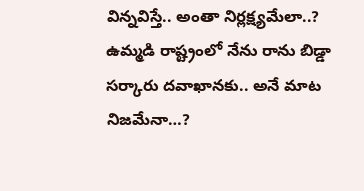విన్నవిస్తే.. అంతా నిర్లక్ష్యమేలా..? ఉమ్మడి రాష్ట్రంలో నేను రాను బిడ్డా సర్కారు దవాఖానకు.. అనే మాట నిజమేనా…?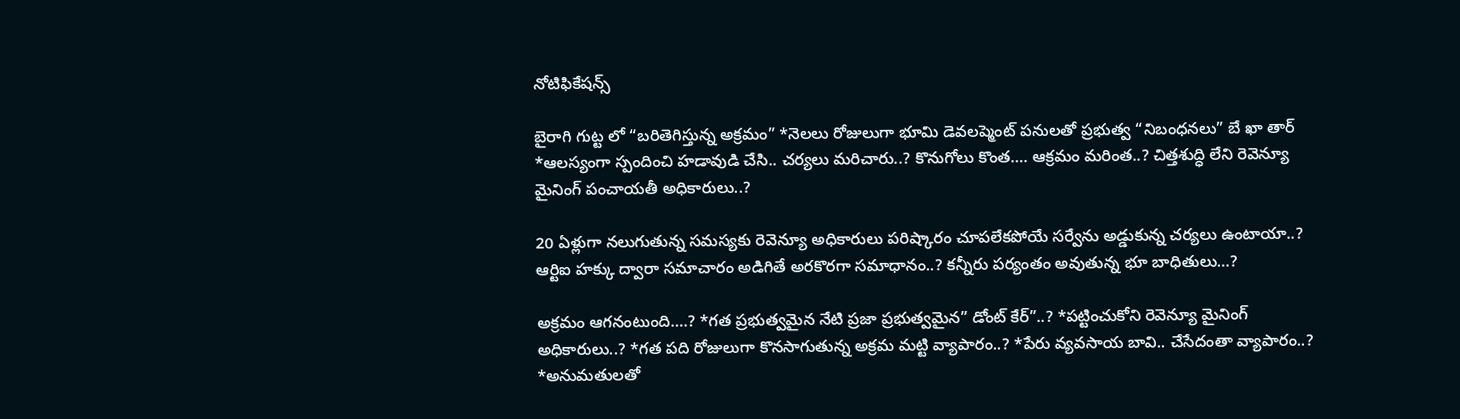నోటిఫికేషన్స్

బైరాగి గుట్ట లో “బరితెగిస్తున్న అక్రమం” *నెలలు రోజులుగా భూమి డెవలప్మెంట్ పనులతో ప్రభుత్వ “నిబంధనలు” బే ఖా తార్ *ఆలస్యంగా స్పందించి హడావుడి చేసి.. చర్యలు మరిచారు..? కొనుగోలు కొంత…. ఆక్రమం మరింత..? చిత్తశుద్ధి లేని రెవెన్యూ మైనింగ్ పంచాయతీ అధికారులు..?

20 ఏళ్లుగా నలుగుతున్న సమస్యకు రెవెన్యూ అధికారులు పరిష్కారం చూపలేకపోయే సర్వేను అడ్డుకున్న చర్యలు ఉంటాయా..? ఆర్టిఐ హక్కు ద్వారా సమాచారం అడిగితే అరకొరగా సమాధానం..? కన్నీరు పర్యంతం అవుతున్న భూ బాధితులు…?

అక్రమం ఆగనంటుంది….? *గత ప్రభుత్వమైన నేటి ప్రజా ప్రభుత్వమైన” డోంట్ కేర్”..? *పట్టించుకోని రెవెన్యూ మైనింగ్ అధికారులు..? *గత పది రోజులుగా కొనసాగుతున్న అక్రమ మట్టి వ్యాపారం..? *పేరు వ్యవసాయ బావి.. చేసేదంతా వ్యాపారం..? *అనుమతులతో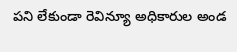పని లేకుండా రెవిన్యూ అధికారుల అండ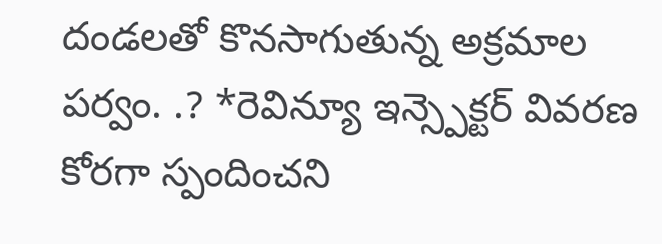దండలతో కొనసాగుతున్న అక్రమాల పర్వం. .? *రెవిన్యూ ఇన్స్పెక్టర్ వివరణ కోరగా స్పందించని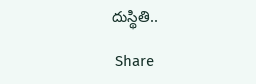దుస్థితి..

 Share